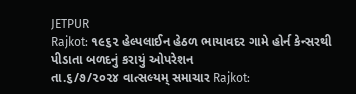JETPUR
Rajkot: ૧૯૬૨ હેલ્પલાઈન હેઠળ ભાયાવદર ગામે હોર્ન કેન્સરથી પીડાતા બળદનું કરાયું ઓપરેશન
તા.૬/૭/૨૦૨૪ વાત્સલ્યમ્ સમાચાર Rajkot: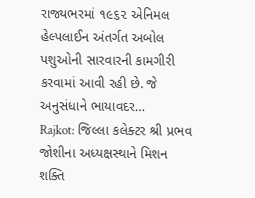રાજ્યભરમાં ૧૯૬૨ એનિમલ હેલ્પલાઈન અંતર્ગત અબોલ પશુઓની સારવારની કામગીરી કરવામાં આવી રહી છે. જે અનુસંધાને ભાયાવદર…
Rajkot: જિલ્લા કલેક્ટર શ્રી પ્રભવ જોશીના અધ્યક્ષસ્થાને મિશન શક્તિ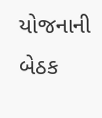યોજનાની બેઠક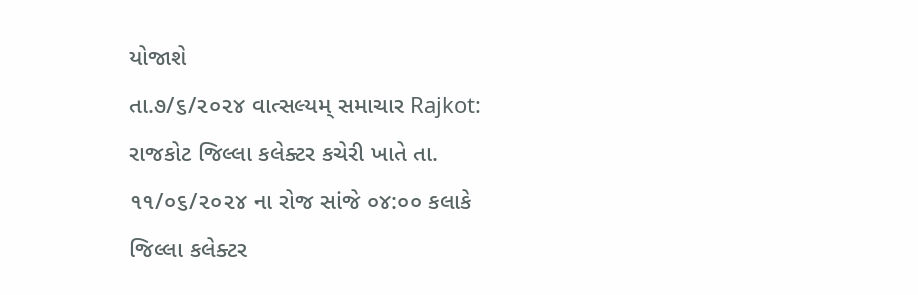યોજાશે
તા.૭/૬/૨૦૨૪ વાત્સલ્યમ્ સમાચાર Rajkot: રાજકોટ જિલ્લા કલેક્ટર કચેરી ખાતે તા. ૧૧/૦૬/૨૦૨૪ ના રોજ સાંજે ૦૪:૦૦ કલાકે જિલ્લા કલેક્ટર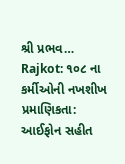શ્રી પ્રભવ…
Rajkot: ૧૦૮ ના કર્મીઓની નખશીખ પ્રમાણિકતા: આઈફોન સહીત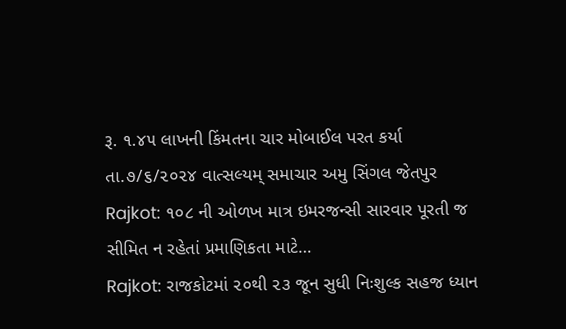રૂ. ૧.૪૫ લાખની કિંમતના ચાર મોબાઈલ પરત કર્યા
તા.૭/૬/૨૦૨૪ વાત્સલ્યમ્ સમાચાર અમુ સિંગલ જેતપુર Rajkot: ૧૦૮ ની ઓળખ માત્ર ઇમરજન્સી સારવાર પૂરતી જ સીમિત ન રહેતાં પ્રમાણિકતા માટે…
Rajkot: રાજકોટમાં ૨૦થી ૨૩ જૂન સુધી નિઃશુલ્ક સહજ ધ્યાન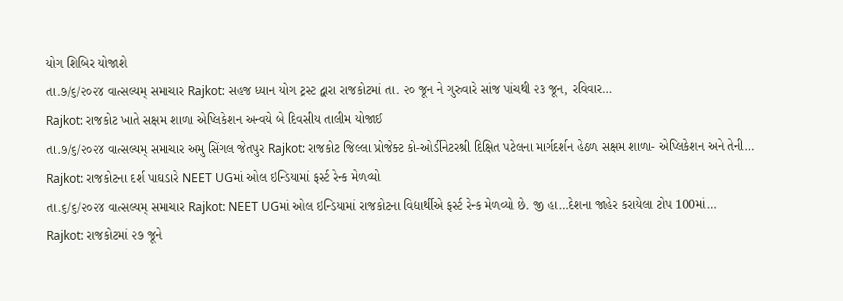યોગ શિબિર યોજાશે
તા.૭/૬/૨૦૨૪ વાત્સલ્યમ્ સમાચાર Rajkot: સહજ ધ્યાન યોગ ટ્રસ્ટ દ્વારા રાજકોટમાં તા. ૨૦ જૂન ને ગુરુવારે સાંજ પાંચથી ૨૩ જૂન, રવિવાર…
Rajkot: રાજકોટ ખાતે સક્ષમ શાળા એપ્લિકેશન અન્વયે બે દિવસીય તાલીમ યોજાઈ
તા.૭/૬/૨૦૨૪ વાત્સલ્યમ્ સમાચાર અમુ સિંગલ જેતપુર Rajkot: રાજકોટ જિલ્લા પ્રોજેક્ટ કો-ઓર્ડીનેટરશ્રી દિક્ષિત પટેલના માર્ગદર્શન હેઠળ સક્ષમ શાળા- એપ્લિકેશન અને તેની…
Rajkot: રાજકોટના દર્શ પાઘડારે NEET UGમાં ઓલ ઇન્ડિયામાં ફર્સ્ટ રેન્ક મેળવ્યો
તા.૬/૬/૨૦૨૪ વાત્સલ્યમ્ સમાચાર Rajkot: NEET UGમાં ઓલ ઇન્ડિયામાં રાજકોટના વિદ્યાર્થીએ ફર્સ્ટ રેન્ક મેળવ્યો છે. જી હા…દેશના જાહેર કરાયેલા ટોપ 100માં…
Rajkot: રાજકોટમાં ૨૭ જૂને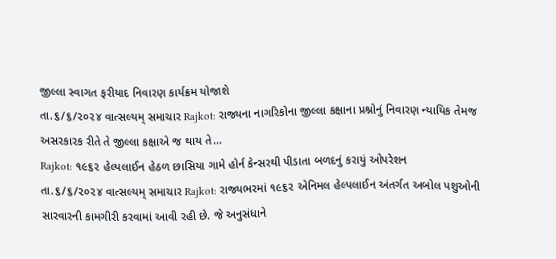જીલ્લા સ્વાગત ફરીયાદ નિવારણ કાર્યક્રમ યોજાશે
તા.૬/૬/૨૦૨૪ વાત્સલ્યમ્ સમાચાર Rajkot: રાજ્યના નાગરિકોના જીલ્લા કક્ષાના પ્રશ્નોનું નિવારણ ન્યાયિક તેમજ અસરકારક રીતે તે જીલ્લા કક્ષાએ જ થાય તે…
Rajkot: ૧૯૬૨ હેલ્પલાઈન હેઠળ છાસિયા ગામે હોર્ન કેન્સરથી પીડાતા બળદનું કરાયું ઓપરેશન
તા.૬/૬/૨૦૨૪ વાત્સલ્યમ્ સમાચાર Rajkot: રાજ્યભરમાં ૧૯૬૨ એનિમલ હેલ્પલાઈન અંતર્ગત અબોલ પશુઓની સારવારની કામગીરી કરવામાં આવી રહી છે. જે અનુસંધાને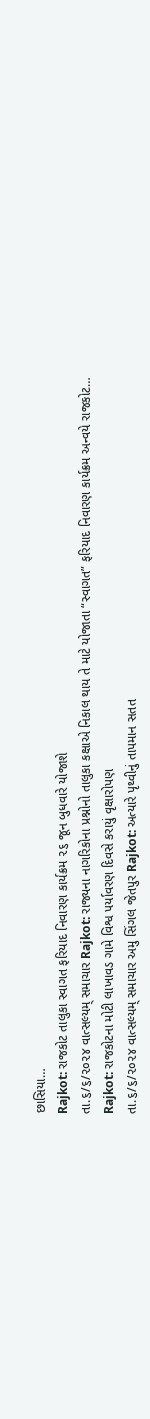છાસિયા…
Rajkot: રાજકોટ તાલુકા સ્વાગત ફરિયાદ નિવારણ કાર્યક્રમ ૨૬ જૂન બુધવારે યોજાશે
તા.૬/૬/૨૦૨૪ વાત્સલ્યમ્ સમાચાર Rajkot: રાજ્યના નાગરિકોના પ્રશ્નોનો તાલુકા કક્ષાએ નિકાલ થાય તે માટે યોજાતા “સ્વાગત” ફરિયાદ નિવારણ કાર્યક્રમ અન્વયે રાજકોટ…
Rajkot: રાજકોટના મોટી લાખાવડ ગામે વિશ્વ પર્યાવરણ દિવસે કરાયું વૃક્ષારોપણ
તા.૬/૬/૨૦૨૪ વાત્સલ્યમ્ સમાચાર અમુ સિંગલ જેતપુર Rajkot: અત્યારે પૃથ્વીનું તાપમાન સતત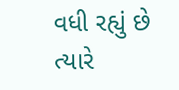વધી રહ્યું છે ત્યારે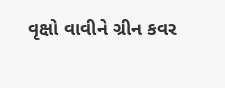વૃક્ષો વાવીને ગ્રીન કવર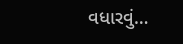વધારવું…